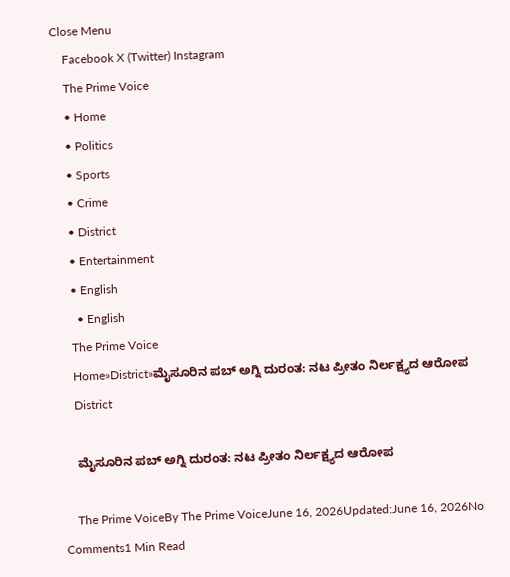Close Menu
    Facebook X (Twitter) Instagram
    The Prime Voice
    • Home
    • Politics
    • Sports
    • Crime
    • District
    • Entertainment
    • English
      • English
    The Prime Voice
    Home»District»ಮೈಸೂರಿನ ಪಬ್ ಅಗ್ನಿ ದುರಂತ: ನಟ ಪ್ರೀತಂ ನಿರ್ಲಕ್ಷ್ಯದ ಆರೋಪ
    District

    ಮೈಸೂರಿನ ಪಬ್ ಅಗ್ನಿ ದುರಂತ: ನಟ ಪ್ರೀತಂ ನಿರ್ಲಕ್ಷ್ಯದ ಆರೋಪ

    The Prime VoiceBy The Prime VoiceJune 16, 2026Updated:June 16, 2026No Comments1 Min Read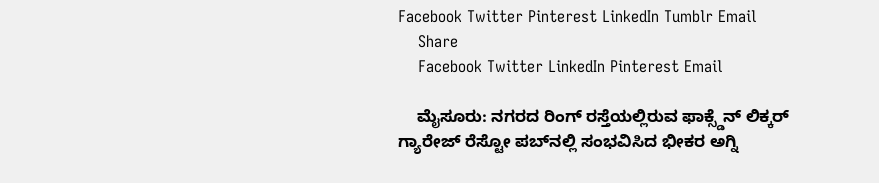Facebook Twitter Pinterest LinkedIn Tumblr Email
    Share
    Facebook Twitter LinkedIn Pinterest Email

    ಮೈಸೂರು: ನಗರದ ರಿಂಗ್ ರಸ್ತೆಯಲ್ಲಿರುವ ಫಾಕ್ಸ್ಡೆನ್ ಲಿಕ್ಕರ್ ಗ್ಯಾರೇಜ್ ರೆಸ್ಟೋ ಪಬ್‌ನಲ್ಲಿ ಸಂಭವಿಸಿದ ಭೀಕರ ಅಗ್ನಿ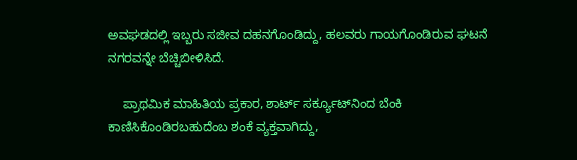ಅವಘಡದಲ್ಲಿ ಇಬ್ಬರು ಸಜೀವ ದಹನಗೊಂಡಿದ್ದು, ಹಲವರು ಗಾಯಗೊಂಡಿರುವ ಘಟನೆ ನಗರವನ್ನೇ ಬೆಚ್ಚಿಬೀಳಿಸಿದೆ.

    ಪ್ರಾಥಮಿಕ ಮಾಹಿತಿಯ ಪ್ರಕಾರ, ಶಾರ್ಟ್ ಸರ್ಕ್ಯೂಟ್‌ನಿಂದ ಬೆಂಕಿ ಕಾಣಿಸಿಕೊಂಡಿರಬಹುದೆಂಬ ಶಂಕೆ ವ್ಯಕ್ತವಾಗಿದ್ದು,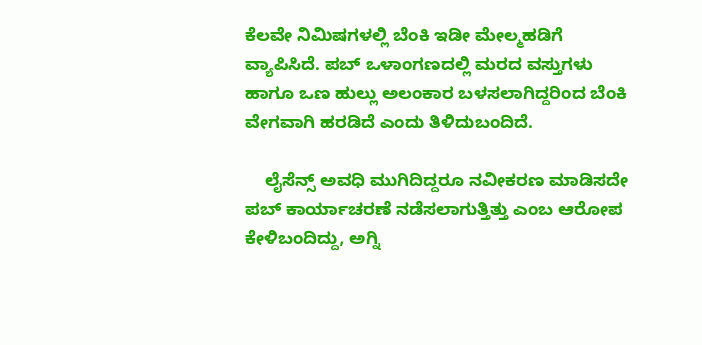ಕೆಲವೇ ನಿಮಿಷಗಳಲ್ಲಿ ಬೆಂಕಿ ಇಡೀ ಮೇಲ್ಮಹಡಿಗೆ ವ್ಯಾಪಿಸಿದೆ. ಪಬ್ ಒಳಾಂಗಣದಲ್ಲಿ ಮರದ ವಸ್ತುಗಳು ಹಾಗೂ ಒಣ ಹುಲ್ಲು ಅಲಂಕಾರ ಬಳಸಲಾಗಿದ್ದರಿಂದ ಬೆಂಕಿ ವೇಗವಾಗಿ ಹರಡಿದೆ ಎಂದು ತಿಳಿದುಬಂದಿದೆ.

    ಲೈಸೆನ್ಸ್ ಅವಧಿ ಮುಗಿದಿದ್ದರೂ ನವೀಕರಣ ಮಾಡಿಸದೇ ಪಬ್ ಕಾರ್ಯಾಚರಣೆ ನಡೆಸಲಾಗುತ್ತಿತ್ತು ಎಂಬ ಆರೋಪ ಕೇಳಿಬಂದಿದ್ದು, ಅಗ್ನಿ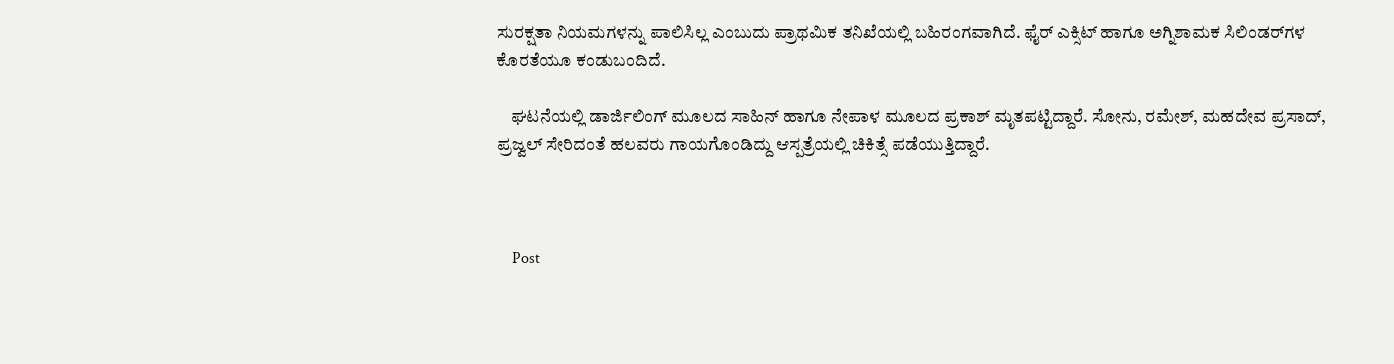ಸುರಕ್ಷತಾ ನಿಯಮಗಳನ್ನು ಪಾಲಿಸಿಲ್ಲ ಎಂಬುದು ಪ್ರಾಥಮಿಕ ತನಿಖೆಯಲ್ಲಿ ಬಹಿರಂಗವಾಗಿದೆ. ಫೈರ್ ಎಕ್ಸಿಟ್ ಹಾಗೂ ಅಗ್ನಿಶಾಮಕ ಸಿಲಿಂಡರ್‌ಗಳ ಕೊರತೆಯೂ ಕಂಡುಬಂದಿದೆ.

    ಘಟನೆಯಲ್ಲಿ ಡಾರ್ಜಿಲಿಂಗ್ ಮೂಲದ ಸಾಹಿನ್ ಹಾಗೂ ನೇಪಾಳ ಮೂಲದ ಪ್ರಕಾಶ್ ಮೃತಪಟ್ಟಿದ್ದಾರೆ. ಸೋನು, ರಮೇಶ್, ಮಹದೇವ ಪ್ರಸಾದ್, ಪ್ರಜ್ವಲ್ ಸೇರಿದಂತೆ ಹಲವರು ಗಾಯಗೊಂಡಿದ್ದು ಆಸ್ಪತ್ರೆಯಲ್ಲಿ ಚಿಕಿತ್ಸೆ ಪಡೆಯುತ್ತಿದ್ದಾರೆ.



    Post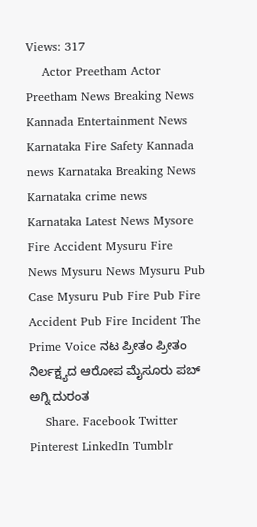Views: 317
    Actor Preetham Actor Preetham News Breaking News Kannada Entertainment News Karnataka Fire Safety Kannada news Karnataka Breaking News Karnataka crime news Karnataka Latest News Mysore Fire Accident Mysuru Fire News Mysuru News Mysuru Pub Case Mysuru Pub Fire Pub Fire Accident Pub Fire Incident The Prime Voice ನಟ ಪ್ರೀತಂ ಪ್ರೀತಂ ನಿರ್ಲಕ್ಷ್ಯದ ಆರೋಪ ಮೈಸೂರು ಪಬ್ ಅಗ್ನಿ ದುರಂತ
    Share. Facebook Twitter Pinterest LinkedIn Tumblr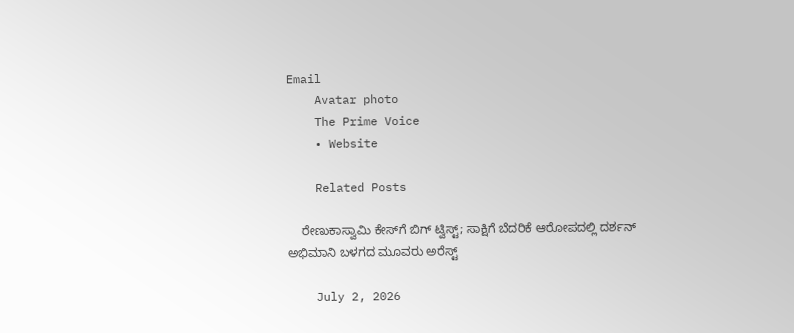Email
    Avatar photo
    The Prime Voice
    • Website

    Related Posts

    ರೇಣುಕಾಸ್ವಾಮಿ ಕೇಸ್‌ಗೆ ಬಿಗ್ ಟ್ವಿಸ್ಟ್; ಸಾಕ್ಷಿಗೆ ಬೆದರಿಕೆ ಆರೋಪದಲ್ಲಿ ದರ್ಶನ್ ಅಭಿಮಾನಿ ಬಳಗದ ಮೂವರು ಅರೆಸ್ಟ್

    July 2, 2026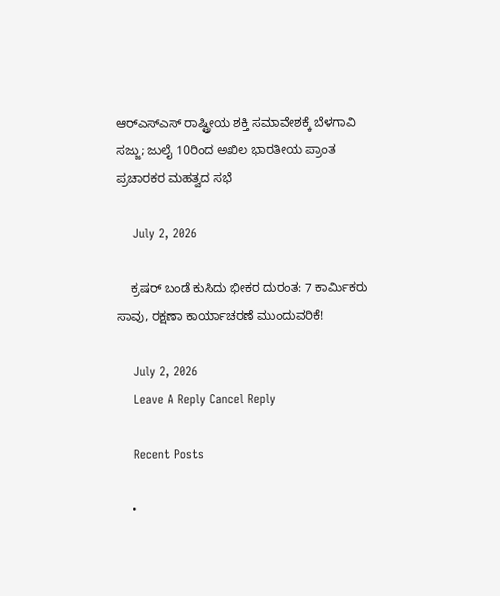ಆರ್‌ಎಸ್‌ಎಸ್‌ ರಾಷ್ಟ್ರೀಯ ಶಕ್ತಿ ಸಮಾವೇಶಕ್ಕೆ ಬೆಳಗಾವಿ ಸಜ್ಜು; ಜುಲೈ 10ರಿಂದ ಅಖಿಲ ಭಾರತೀಯ ಪ್ರಾಂತ ಪ್ರಚಾರಕರ ಮಹತ್ವದ ಸಭೆ

    July 2, 2026

    ಕ್ರಷರ್ ಬಂಡೆ ಕುಸಿದು ಭೀಕರ ದುರಂತ: 7 ಕಾರ್ಮಿಕರು ಸಾವು, ರಕ್ಷಣಾ ಕಾರ್ಯಾಚರಣೆ ಮುಂದುವರಿಕೆ!

    July 2, 2026
    Leave A Reply Cancel Reply

    Recent Posts

    •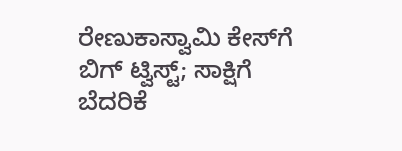ರೇಣುಕಾಸ್ವಾಮಿ ಕೇಸ್‌ಗೆ ಬಿಗ್ ಟ್ವಿಸ್ಟ್; ಸಾಕ್ಷಿಗೆ ಬೆದರಿಕೆ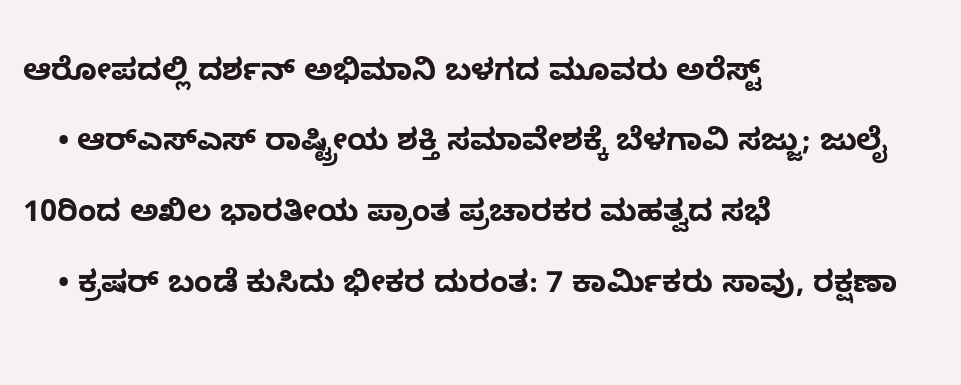ಆರೋಪದಲ್ಲಿ ದರ್ಶನ್ ಅಭಿಮಾನಿ ಬಳಗದ ಮೂವರು ಅರೆಸ್ಟ್
    • ಆರ್‌ಎಸ್‌ಎಸ್‌ ರಾಷ್ಟ್ರೀಯ ಶಕ್ತಿ ಸಮಾವೇಶಕ್ಕೆ ಬೆಳಗಾವಿ ಸಜ್ಜು; ಜುಲೈ 10ರಿಂದ ಅಖಿಲ ಭಾರತೀಯ ಪ್ರಾಂತ ಪ್ರಚಾರಕರ ಮಹತ್ವದ ಸಭೆ
    • ಕ್ರಷರ್ ಬಂಡೆ ಕುಸಿದು ಭೀಕರ ದುರಂತ: 7 ಕಾರ್ಮಿಕರು ಸಾವು, ರಕ್ಷಣಾ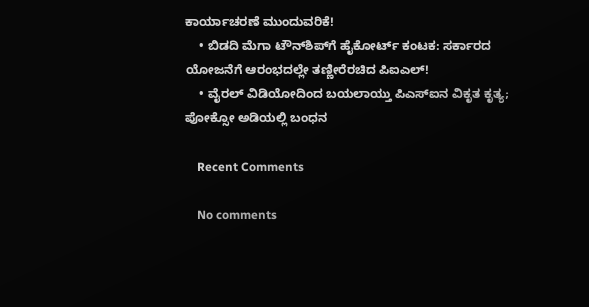ಕಾರ್ಯಾಚರಣೆ ಮುಂದುವರಿಕೆ!
    • ಬಿಡದಿ ಮೆಗಾ ಟೌನ್‌ಶಿಪ್‌ಗೆ ಹೈಕೋರ್ಟ್ ಕಂಟಕ: ಸರ್ಕಾರದ ಯೋಜನೆಗೆ ಆರಂಭದಲ್ಲೇ ತಣ್ಣೀರೆರಚಿದ ಪಿಐಎಲ್!
    • ವೈರಲ್ ವಿಡಿಯೋದಿಂದ ಬಯಲಾಯ್ತು ಪಿಎಸ್‌ಐನ ವಿಕೃತ ಕೃತ್ಯ; ಪೋಕ್ಸೋ ಅಡಿಯಲ್ಲಿ ಬಂಧನ

    Recent Comments

    No comments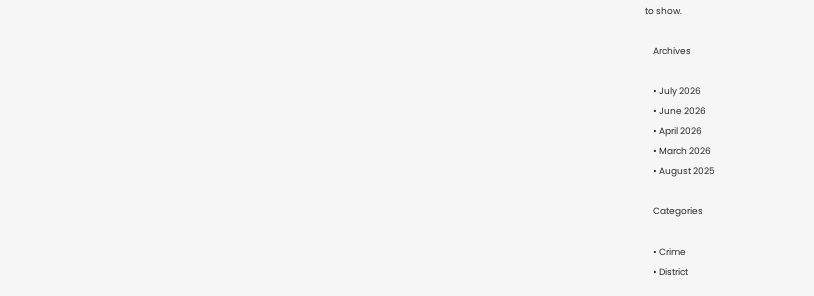to show.

    Archives

    • July 2026
    • June 2026
    • April 2026
    • March 2026
    • August 2025

    Categories

    • Crime
    • District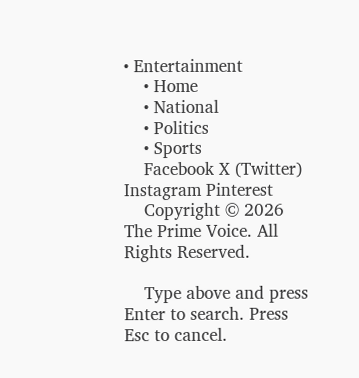• Entertainment
    • Home
    • National
    • Politics
    • Sports
    Facebook X (Twitter) Instagram Pinterest
    Copyright © 2026 The Prime Voice. All Rights Reserved.

    Type above and press Enter to search. Press Esc to cancel.